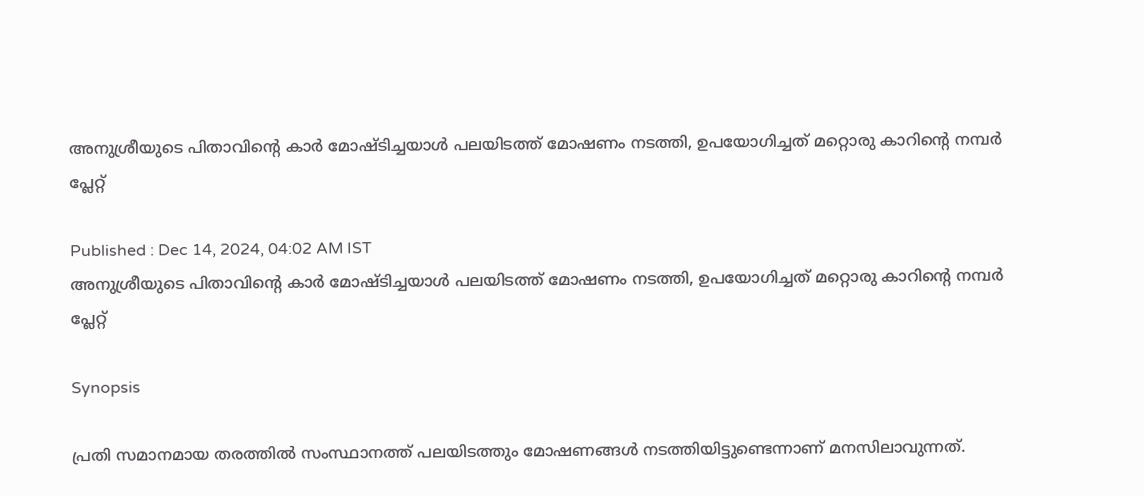അനുശ്രീയുടെ പിതാവിന്റെ കാർ മോഷ്ടിച്ചയാൾ പലയിടത്ത് മോഷണം നടത്തി, ഉപയോഗിച്ചത് മറ്റൊരു കാറിന്റെ നമ്പർ പ്ലേറ്റ്

Published : Dec 14, 2024, 04:02 AM IST
അനുശ്രീയുടെ പിതാവിന്റെ കാർ മോഷ്ടിച്ചയാൾ പലയിടത്ത് മോഷണം നടത്തി, ഉപയോഗിച്ചത് മറ്റൊരു കാറിന്റെ നമ്പർ പ്ലേറ്റ്

Synopsis

പ്രതി സമാനമായ തരത്തിൽ സംസ്ഥാനത്ത് പലയിടത്തും മോഷണങ്ങൾ നടത്തിയിട്ടുണ്ടെന്നാണ് മനസിലാവുന്നത്.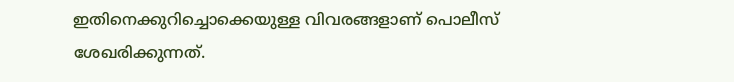ഇതിനെക്കുറിച്ചൊക്കെയുള്ള വിവരങ്ങളാണ് പൊലീസ് ശേഖരിക്കുന്നത്.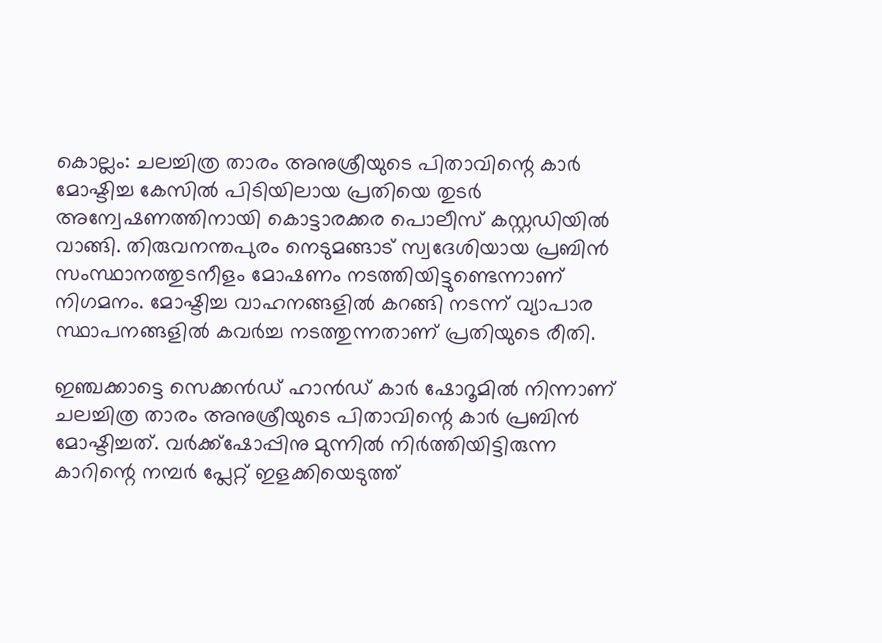കൊല്ലം: ചലച്ചിത്ര താരം അനുശ്രീയുടെ പിതാവിന്റെ കാർ മോഷ്ടിച്ച കേസിൽ പിടിയിലായ പ്രതിയെ തുടർ അന്വേഷണത്തിനായി കൊട്ടാരക്കര പൊലീസ് കസ്റ്റഡിയിൽ വാങ്ങി. തിരുവനന്തപുരം നെടുമങ്ങാട് സ്വദേശിയായ പ്രബിൻ സംസ്ഥാനത്തുടനീളം മോഷണം നടത്തിയിട്ടുണ്ടെന്നാണ് നിഗമനം. മോഷ്ടിച്ച വാഹനങ്ങളിൽ കറങ്ങി നടന്ന് വ്യാപാര സ്ഥാപനങ്ങളിൽ കവർച്ച നടത്തുന്നതാണ് പ്രതിയുടെ രീതി.

ഇഞ്ചക്കാട്ടെ സെക്കൻഡ് ഹാൻഡ് കാർ ഷോറൂമിൽ നിന്നാണ് ചലച്ചിത്ര താരം അനുശ്രീയുടെ പിതാവിന്റെ കാർ പ്രബിൻ മോഷ്ടിച്ചത്. വർക്ക്ഷോപ്പിനു മുന്നിൽ നിർത്തിയിട്ടിരുന്ന കാറിന്റെ നമ്പർ പ്ലേറ്റ് ഇളക്കിയെടുത്ത്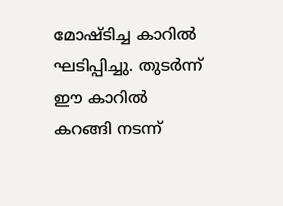മോഷ്ടിച്ച കാറിൽ ഘടിപ്പിച്ചു. തുടർന്ന് ഈ കാറിൽ കറങ്ങി നടന്ന്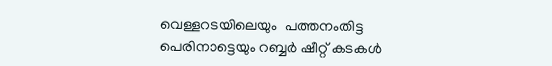വെള്ളറടയിലെയും  പത്തനംതിട്ട പെരിനാട്ടെയും റബ്ബർ ഷീറ്റ് കടകൾ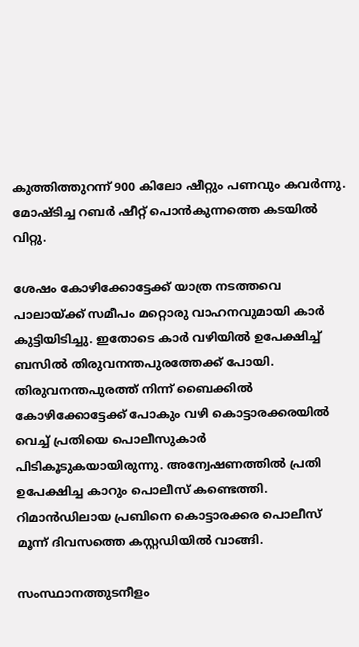കുത്തിത്തുറന്ന് 900 കിലോ ഷീറ്റും പണവും കവർന്നു. മോഷ്ടിച്ച റബർ ഷീറ്റ് പൊൻകുന്നത്തെ കടയിൽ വിറ്റു.

ശേഷം കോഴിക്കോട്ടേക്ക് യാത്ര നടത്തവെ പാലായ്ക്ക് സമീപം മറ്റൊരു വാഹനവുമായി കാർ കുട്ടിയിടിച്ചു. ഇതോടെ കാർ വഴിയിൽ ഉപേക്ഷിച്ച് ബസിൽ തിരുവനന്തപുരത്തേക്ക് പോയി. തിരുവനന്തപുരത്ത് നിന്ന് ബൈക്കിൽ കോഴിക്കോട്ടേക്ക് പോകും വഴി കൊട്ടാരക്കരയിൽ വെച്ച് പ്രതിയെ പൊലീസുകാർ പിടികൂടുകയായിരുന്നു. അന്വേഷണത്തിൽ പ്രതി ഉപേക്ഷിച്ച കാറും പൊലീസ് കണ്ടെത്തി. റിമാൻഡിലായ പ്രബിനെ കൊട്ടാരക്കര പൊലീസ് മൂന്ന് ദിവസത്തെ കസ്റ്റഡിയിൽ വാങ്ങി.

സംസ്ഥാനത്തുടനീളം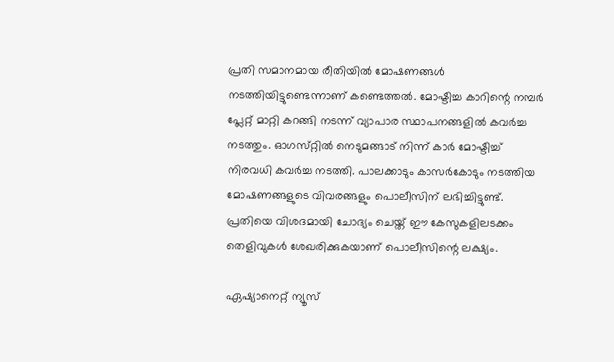പ്രതി സമാനമായ രീതിയിൽ മോഷണങ്ങൾ നടത്തിയിട്ടുണ്ടെന്നാണ് കണ്ടെത്തൽ. മോഷ്ടിച്ച കാറിന്റെ നമ്പർ പ്ലേറ്റ് മാറ്റി കറങ്ങി നടന്ന് വ്യാപാര സ്ഥാപനങ്ങളിൽ കവർച്ച നടത്തും. ഓഗസ്‌റ്റിൽ നെടുമങ്ങാട് നിന്ന് കാർ മോഷ്ടിച്ച് നിരവധി കവർച്ച നടത്തി. പാലക്കാടും കാസർകോടും നടത്തിയ മോഷണങ്ങളുടെ വിവരങ്ങളും പൊലീസിന് ലഭിച്ചിട്ടുണ്ട്. പ്രതിയെ വിശദമായി ചോദ്യം ചെയ്ത് ഈ കേസുകളിലടക്കം തെളിവുകൾ ശേഖരിക്കുകയാണ് പൊലീസിന്റെ ലക്ഷ്യം.

ഏഷ്യാനെറ്റ് ന്യൂസ്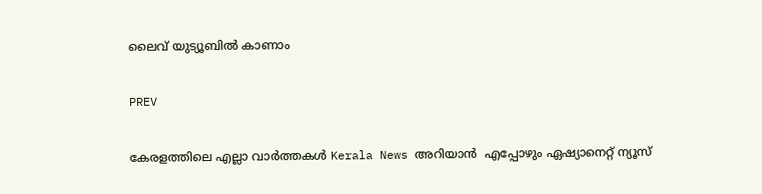ലൈവ് യുട്യൂബിൽ കാണാം

PREV

കേരളത്തിലെ എല്ലാ വാർത്തകൾ Kerala News അറിയാൻ  എപ്പോഴും ഏഷ്യാനെറ്റ് ന്യൂസ്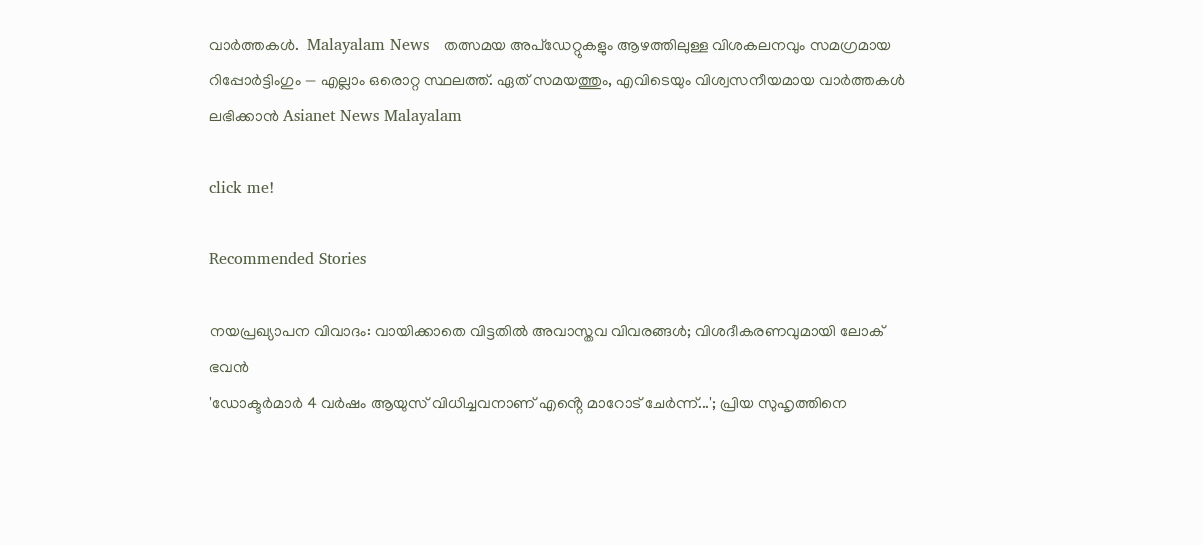വാർത്തകൾ.  Malayalam News   തത്സമയ അപ്‌ഡേറ്റുകളും ആഴത്തിലുള്ള വിശകലനവും സമഗ്രമായ റിപ്പോർട്ടിംഗും — എല്ലാം ഒരൊറ്റ സ്ഥലത്ത്. ഏത് സമയത്തും, എവിടെയും വിശ്വസനീയമായ വാർത്തകൾ ലഭിക്കാൻ Asianet News Malayalam

click me!

Recommended Stories

നയപ്രഖ്യാപന വിവാദം: വായിക്കാതെ വിട്ടതിൽ അവാസ്തവ വിവരങ്ങൾ; വിശദീകരണവുമായി ലോക് ഭവൻ
'ഡോക്ടർമാർ 4 വർഷം ആയുസ് വിധിച്ചവനാണ് എൻ്റെ മാറോട് ചേർന്ന്...'; പ്രിയ സുഹൃത്തിനെ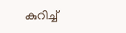കുറിച്ച്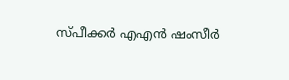സ്‌പീക്കർ എഎൻ ഷംസീർ